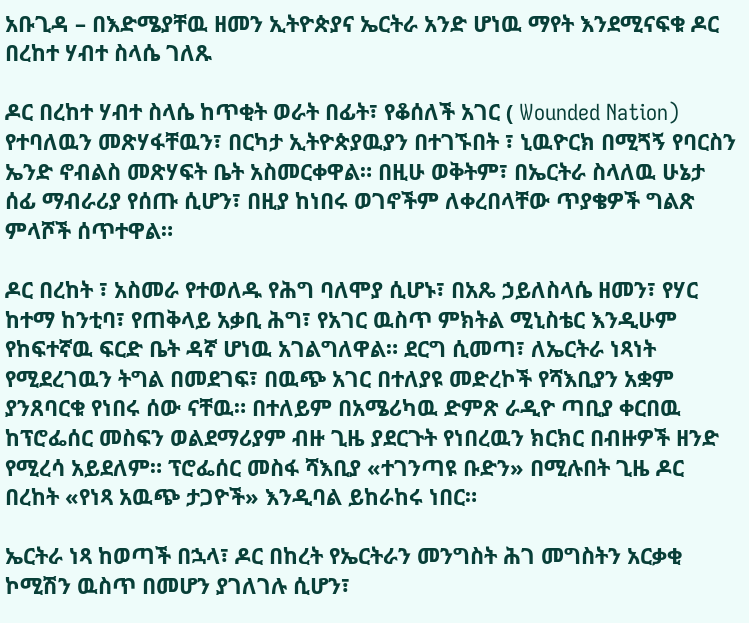አቡጊዳ – በእድሜያቸዉ ዘመን ኢትዮጵያና ኤርትራ አንድ ሆነዉ ማየት እንደሚናፍቁ ዶር በረከተ ሃብተ ስላሴ ገለጹ

ዶር በረከተ ሃብተ ስላሴ ከጥቂት ወራት በፊት፣ የቆሰለች አገር ( Wounded Nation) የተባለዉን መጽሃፋቸዉን፣ በርካታ ኢትዮጵያዉያን በተገኙበት ፣ ኒዉዮርክ በሚጘኝ የባርስን ኤንድ ኖብልስ መጽሃፍት ቤት አስመርቀዋል። በዚሁ ወቅትም፣ በኤርትራ ስላለዉ ሁኔታ ሰፊ ማብራሪያ የሰጡ ሲሆን፣ በዚያ ከነበሩ ወገኖችም ለቀረበላቸው ጥያቄዎች ግልጽ ምላሾች ሰጥተዋል።

ዶር በረከት ፣ አስመራ የተወለዱ የሕግ ባለሞያ ሲሆኑ፣ በአጼ ኃይለስላሴ ዘመን፣ የሃር ከተማ ከንቲባ፣ የጠቅላይ አቃቢ ሕግ፣ የአገር ዉስጥ ምክትል ሚኒስቴር እንዲሁም የከፍተኛዉ ፍርድ ቤት ዳኛ ሆነዉ አገልግለዋል። ደርግ ሲመጣ፣ ለኤርትራ ነጻነት የሚደረገዉን ትግል በመደገፍ፣ በዉጭ አገር በተለያዩ መድረኮች የሻእቢያን አቋም ያንጸባርቁ የነበሩ ሰው ናቸዉ። በተለይም በአሜሪካዉ ድምጽ ራዲዮ ጣቢያ ቀርበዉ ከፕሮፌሰር መስፍን ወልደማሪያም ብዙ ጊዜ ያደርጉት የነበረዉን ክርክር በብዙዎች ዘንድ የሚረሳ አይደለም። ፕሮፌሰር መስፋ ሻእቢያ «ተገንጣዩ ቡድን» በሚሉበት ጊዜ ዶር በረከት «የነጻ አዉጭ ታጋዮች» እንዲባል ይከራከሩ ነበር።

ኤርትራ ነጻ ከወጣች በኋላ፣ ዶር በከረት የኤርትራን መንግስት ሕገ መግስትን አርቃቂ ኮሚሽን ዉስጥ በመሆን ያገለገሉ ሲሆን፣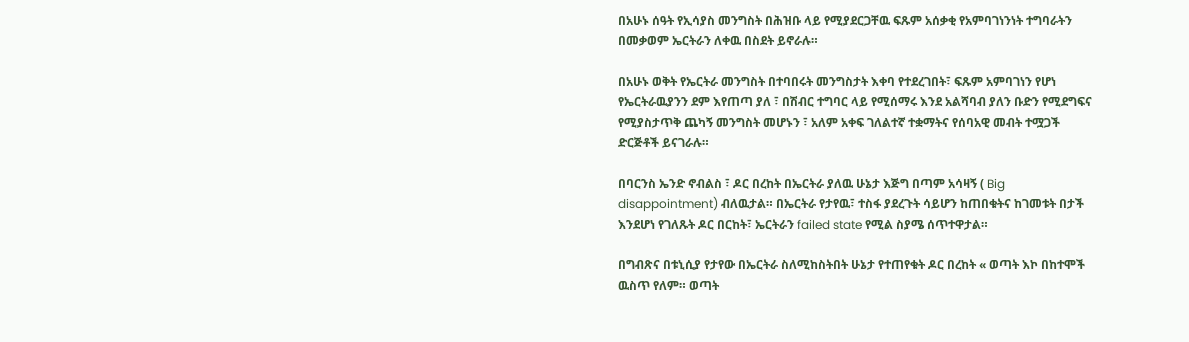በአሁኑ ሰዓት የኢሳያስ መንግስት በሕዝቡ ላይ የሚያደርጋቸዉ ፍጹም አሰቃቂ የአምባገነንነት ተግባራትን በመቃወም ኤርትራን ለቀዉ በስደት ይኖራሉ።

በአሁኑ ወቅት የኤርትራ መንግስት በተባበሩት መንግስታት እቀባ የተደረገበት፣ ፍጹም አምባገነን የሆነ የኤርትራዉያንን ደም እየጠጣ ያለ ፣ በሽብር ተግባር ላይ የሚሰማሩ እንደ አልሻባብ ያለን ቡድን የሚደግፍና የሚያስታጥቅ ጨካኝ መንግስት መሆኑን ፣ አለም አቀፍ ገለልተኛ ተቋማትና የሰባአዊ መብት ተሟጋች ድርጅቶች ይናገራሉ።

በባርንስ ኤንድ ኖብልስ ፣ ዶር በረከት በኤርትራ ያለዉ ሁኔታ እጅግ በጣም አሳዛኝ ( Big disappointment) ብለዉታል። በኤርትራ የታየዉ፣ ተስፋ ያደረጉት ሳይሆን ከጠበቁትና ከገመቱት በታች እንደሆነ የገለጹት ዶር በርከት፣ ኤርትራን failed state የሚል ስያሜ ሰጥተዋታል።

በግብጽና በቱኒሲያ የታየው በኤርትራ ስለሚከስትበት ሁኔታ የተጠየቁት ዶር በረከት « ወጣት እኮ በከተሞች ዉስጥ የለም። ወጣት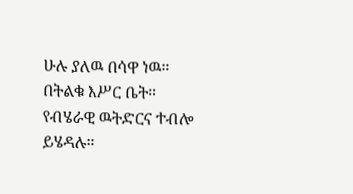ሁሉ ያለዉ በሳዋ ነዉ። በትልቁ እሥር ቤት። የብሄራዊ ዉትድርና ተብሎ ይሄዳሉ።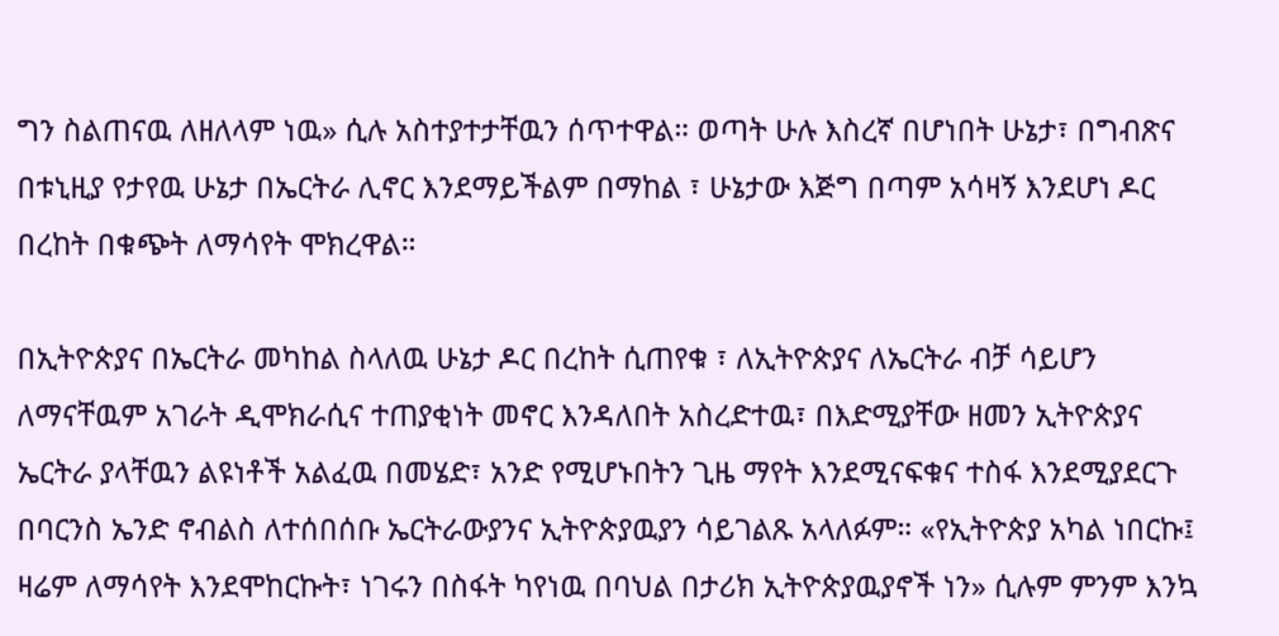ግን ስልጠናዉ ለዘለላም ነዉ» ሲሉ አስተያተታቸዉን ሰጥተዋል። ወጣት ሁሉ እስረኛ በሆነበት ሁኔታ፣ በግብጽና በቱኒዚያ የታየዉ ሁኔታ በኤርትራ ሊኖር እንደማይችልም በማከል ፣ ሁኔታው እጅግ በጣም አሳዛኝ እንደሆነ ዶር በረከት በቁጭት ለማሳየት ሞክረዋል።

በኢትዮጵያና በኤርትራ መካከል ስላለዉ ሁኔታ ዶር በረከት ሲጠየቁ ፣ ለኢትዮጵያና ለኤርትራ ብቻ ሳይሆን ለማናቸዉም አገራት ዲሞክራሲና ተጠያቂነት መኖር እንዳለበት አስረድተዉ፣ በእድሚያቸው ዘመን ኢትዮጵያና ኤርትራ ያላቸዉን ልዩነቶች አልፈዉ በመሄድ፣ አንድ የሚሆኑበትን ጊዜ ማየት እንደሚናፍቁና ተስፋ እንደሚያደርጉ በባርንስ ኤንድ ኖብልስ ለተሰበሰቡ ኤርትራውያንና ኢትዮጵያዉያን ሳይገልጹ አላለፉም። «የኢትዮጵያ አካል ነበርኩ፤ ዛሬም ለማሳየት እንደሞከርኩት፣ ነገሩን በስፋት ካየነዉ በባህል በታሪክ ኢትዮጵያዉያኖች ነን» ሲሉም ምንም እንኳ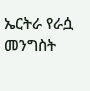ኤርትራ የራሷ መንግስት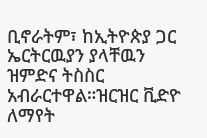ቢኖራትም፣ ከኢትዮጵያ ጋር ኤርትርዉያን ያላቸዉን ዝምድና ትስስር አብራርተዋል።ዝርዝር ቪድዮ ለማየት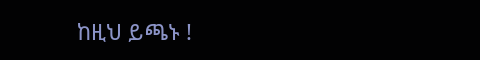ከዚህ ይጫኑ !